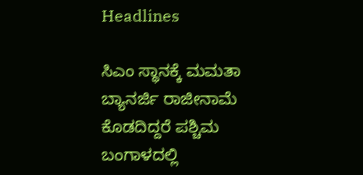Headlines

ಸಿಎಂ ಸ್ಥಾನಕ್ಕೆ ಮಮತಾ ಬ್ಯಾನರ್ಜಿ ರಾಜೀನಾಮೆ ಕೊಡದಿದ್ದರೆ ಪಶ್ಚಿಮ ಬಂಗಾಳದಲ್ಲಿ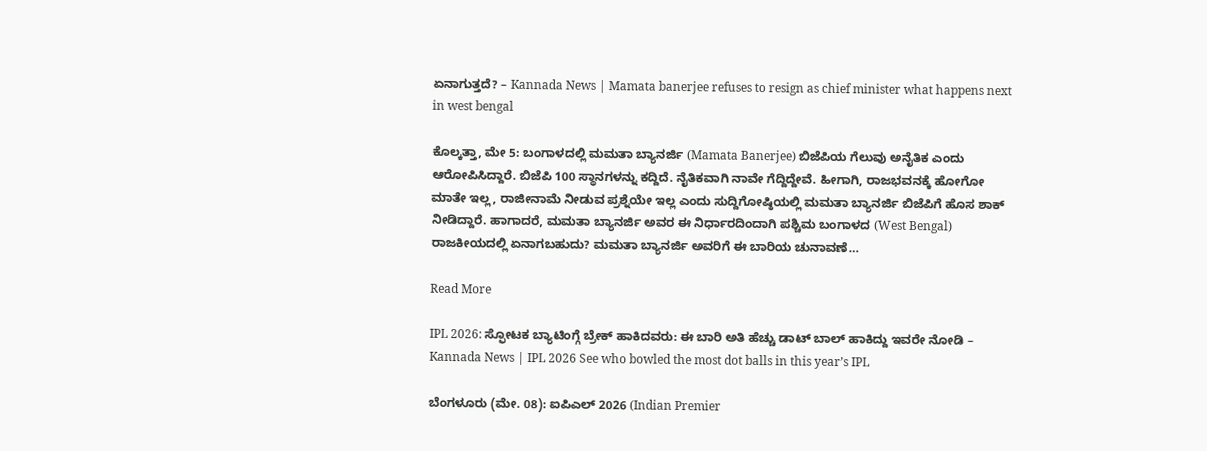ಏನಾಗುತ್ತದೆ? – Kannada News | Mamata banerjee refuses to resign as chief minister what happens next in west bengal

ಕೊಲ್ಕತ್ತಾ, ಮೇ 5: ಬಂಗಾಳದಲ್ಲಿ ಮಮತಾ ಬ್ಯಾನರ್ಜಿ (Mamata Banerjee) ಬಿಜೆಪಿಯ ಗೆಲುವು ಅನೈತಿಕ ಎಂದು ಆರೋಪಿಸಿದ್ದಾರೆ. ಬಿಜೆಪಿ 100 ಸ್ಥಾನಗಳನ್ನು ಕದ್ದಿದೆ. ನೈತಿಕವಾಗಿ ನಾವೇ ಗೆದ್ದಿದ್ದೇವೆ. ಹೀಗಾಗಿ, ರಾಜಭವನಕ್ಕೆ ಹೋಗೋ ಮಾತೇ ಇಲ್ಲ, ರಾಜೀನಾಮೆ ನೀಡುವ ಪ್ರಶ್ನೆಯೇ ಇಲ್ಲ ಎಂದು ಸುದ್ದಿಗೋಷ್ಠಿಯಲ್ಲಿ ಮಮತಾ ಬ್ಯಾನರ್ಜಿ ಬಿಜೆಪಿಗೆ ಹೊಸ ಶಾಕ್ ನೀಡಿದ್ದಾರೆ. ಹಾಗಾದರೆ, ಮಮತಾ ಬ್ಯಾನರ್ಜಿ ಅವರ ಈ ನಿರ್ಧಾರದಿಂದಾಗಿ ಪಶ್ಚಿಮ ಬಂಗಾಳದ (West Bengal) ರಾಜಕೀಯದಲ್ಲಿ ಏನಾಗಬಹುದು? ಮಮತಾ ಬ್ಯಾನರ್ಜಿ ಅವರಿಗೆ ಈ ಬಾರಿಯ ಚುನಾವಣೆ…

Read More

IPL 2026: ಸ್ಫೋಟಕ ಬ್ಯಾಟಿಂಗ್ಗೆ ಬ್ರೇಕ್ ಹಾಕಿದವರು: ಈ ಬಾರಿ ಅತಿ ಹೆಚ್ಚು ಡಾಟ್ ಬಾಲ್ ಹಾಕಿದ್ದು ಇವರೇ ನೋಡಿ – Kannada News | IPL 2026 See who bowled the most dot balls in this year’s IPL

ಬೆಂಗಳೂರು (ಮೇ. 08): ಐಪಿಎಲ್ 2026 (Indian Premier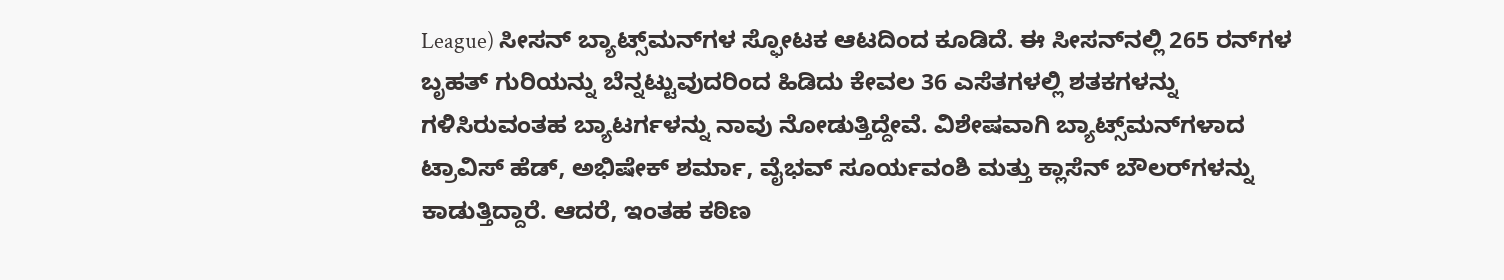League) ಸೀಸನ್ ಬ್ಯಾಟ್ಸ್‌ಮನ್‌ಗಳ ಸ್ಫೋಟಕ ಆಟದಿಂದ ಕೂಡಿದೆ. ಈ ಸೀಸನ್‌ನಲ್ಲಿ 265 ರನ್‌ಗಳ ಬೃಹತ್ ಗುರಿಯನ್ನು ಬೆನ್ನಟ್ಟುವುದರಿಂದ ಹಿಡಿದು ಕೇವಲ 36 ಎಸೆತಗಳಲ್ಲಿ ಶತಕಗಳನ್ನು ಗಳಿಸಿರುವಂತಹ ಬ್ಯಾಟರ್ಗಳನ್ನು ನಾವು ನೋಡುತ್ತಿದ್ದೇವೆ. ವಿಶೇಷವಾಗಿ ಬ್ಯಾಟ್ಸ್‌ಮನ್‌ಗಳಾದ ಟ್ರಾವಿಸ್ ಹೆಡ್, ಅಭಿಷೇಕ್ ಶರ್ಮಾ, ವೈಭವ್ ಸೂರ್ಯವಂಶಿ ಮತ್ತು ಕ್ಲಾಸೆನ್ ಬೌಲರ್‌ಗಳನ್ನು ಕಾಡುತ್ತಿದ್ದಾರೆ. ಆದರೆ, ಇಂತಹ ಕಠಿಣ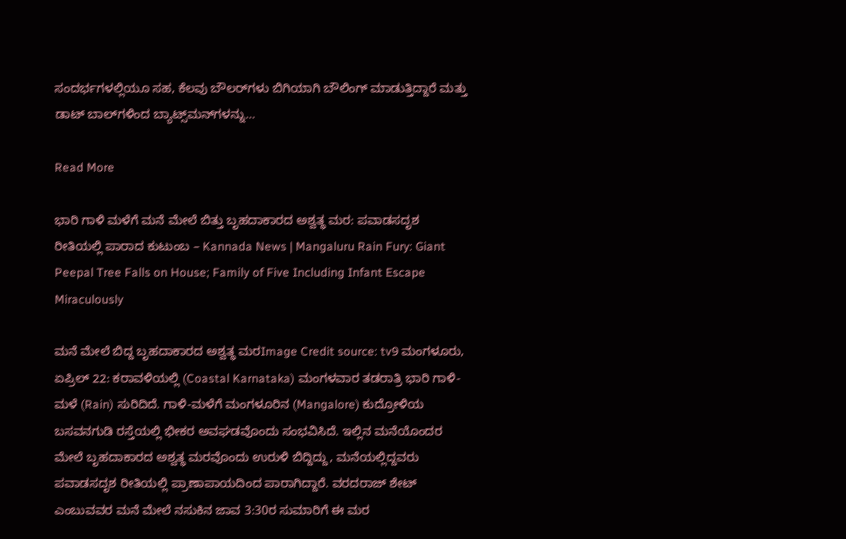ಸಂದರ್ಭಗಳಲ್ಲಿಯೂ ಸಹ, ಕೆಲವು ಬೌಲರ್‌ಗಳು ಬಿಗಿಯಾಗಿ ಬೌಲಿಂಗ್ ಮಾಡುತ್ತಿದ್ದಾರೆ ಮತ್ತು ಡಾಟ್ ಬಾಲ್‌ಗಳಿಂದ ಬ್ಯಾಟ್ಸ್‌ಮನ್‌ಗಳನ್ನು…

Read More

ಭಾರಿ ಗಾಳಿ ಮಳೆಗೆ ಮನೆ ಮೇಲೆ ಬಿತ್ತು ಬೃಹದಾಕಾರದ ಅಶ್ವತ್ಥ ಮರ: ಪವಾಡಸದೃಶ ರೀತಿಯಲ್ಲಿ ಪಾರಾದ ಕುಟುಂಬ – Kannada News | Mangaluru Rain Fury: Giant Peepal Tree Falls on House; Family of Five Including Infant Escape Miraculously

ಮನೆ ಮೇಲೆ ಬಿದ್ದ ಬೃಹದಾಕಾರದ ಅಶ್ವತ್ಥ ಮರImage Credit source: tv9 ಮಂಗಳೂರು, ಏಪ್ರಿಲ್ 22: ಕರಾವಳಿಯಲ್ಲಿ (Coastal Karnataka) ಮಂಗಳವಾರ ತಡರಾತ್ರಿ ಭಾರಿ ಗಾಳಿ-ಮಳೆ (Rain) ಸುರಿದಿದೆ. ಗಾಳಿ-ಮಳೆಗೆ ಮಂಗಳೂರಿನ (Mangalore) ಕುದ್ರೋಳಿಯ ಬಸವನಗುಡಿ ರಸ್ತೆಯಲ್ಲಿ ಭೀಕರ ಅವಘಡವೊಂದು ಸಂಭವಿಸಿದೆ. ಇಲ್ಲಿನ ಮನೆಯೊಂದರ ಮೇಲೆ ಬೃಹದಾಕಾರದ ಅಶ್ವತ್ಥ ಮರವೊಂದು ಉರುಳಿ ಬಿದ್ದಿದ್ದು, ಮನೆಯಲ್ಲಿದ್ದವರು ಪವಾಡಸದೃಶ ರೀತಿಯಲ್ಲಿ ಪ್ರಾಣಾಪಾಯದಿಂದ ಪಾರಾಗಿದ್ದಾರೆ. ವರದರಾಜ್ ಶೇಟ್ ಎಂಬುವವರ ಮನೆ ಮೇಲೆ ನಸುಕಿನ ಜಾವ 3:30ರ ಸುಮಾರಿಗೆ ಈ ಮರ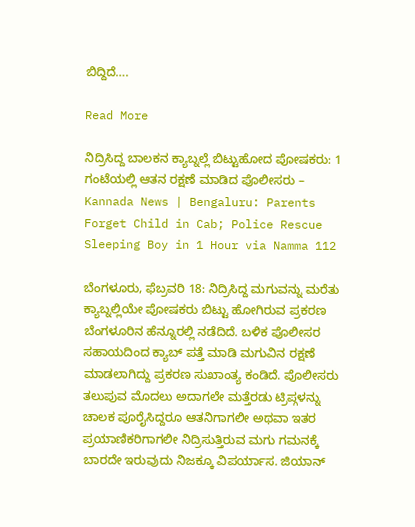ಬಿದ್ದಿದೆ….

Read More

ನಿದ್ರಿಸಿದ್ದ ಬಾಲಕನ ಕ್ಯಾಬ್ನಲ್ಲೆ ಬಿಟ್ಟುಹೋದ ಪೋಷಕರು: 1 ಗಂಟೆಯಲ್ಲಿ ಆತನ ರಕ್ಷಣೆ ಮಾಡಿದ ಪೊಲೀಸರು – Kannada News | Bengaluru: Parents Forget Child in Cab; Police Rescue Sleeping Boy in 1 Hour via Namma 112

ಬೆಂಗಳೂರು, ಫೆಬ್ರವರಿ 18: ನಿದ್ರಿಸಿದ್ದ ಮಗುವನ್ನು ಮರೆತು ಕ್ಯಾಬ್ನಲ್ಲಿಯೇ ಪೋಷಕರು ಬಿಟ್ಟು ಹೋಗಿರುವ ಪ್ರಕರಣ ಬೆಂಗಳೂರಿನ ಹೆನ್ನೂರಲ್ಲಿ ನಡೆದಿದೆ. ಬಳಿಕ ಪೊಲೀಸರ ಸಹಾಯದಿಂದ ಕ್ಯಾಬ್ ಪತ್ತೆ ಮಾಡಿ ಮಗುವಿನ ರಕ್ಷಣೆ ಮಾಡಲಾಗಿದ್ದು ಪ್ರಕರಣ ಸುಖಾಂತ್ಯ ಕಂಡಿದೆ. ಪೊಲೀಸರು ತಲುಪುವ ಮೊದಲು ಅದಾಗಲೇ ಮತ್ತೆರಡು ಟ್ರಿಪ್ಗಳನ್ನು ಚಾಲಕ ಪೂರೈಸಿದ್ದರೂ ಆತನಿಗಾಗಲೀ ಅಥವಾ ಇತರ ಪ್ರಯಾಣಿಕರಿಗಾಗಲೀ ನಿದ್ರಿಸುತ್ತಿರುವ ಮಗು ಗಮನಕ್ಕೆ ಬಾರದೇ ಇರುವುದು ನಿಜಕ್ಕೂ ವಿಪರ್ಯಾಸ. ಜಿಯಾನ್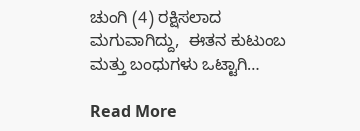ಚುಂಗಿ (4) ರಕ್ಷಿಸಲಾದ ಮಗುವಾಗಿದ್ದು,  ಈತನ ಕುಟುಂಬ ಮತ್ತು ಬಂಧುಗಳು ಒಟ್ಟಾಗಿ…

Read More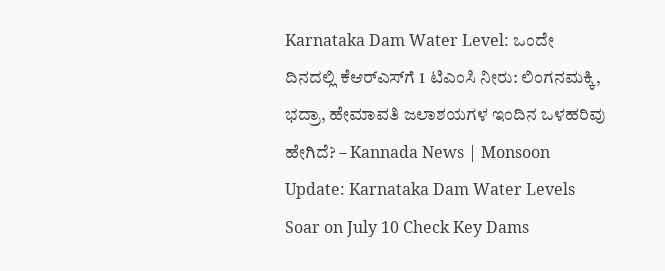Karnataka Dam Water Level: ಒಂದೇ ದಿನದಲ್ಲಿ ಕೆಆರ್‌ಎಸ್‌ಗೆ 1 ಟಿಎಂಸಿ ನೀರು: ಲಿಂಗನಮಕ್ಕಿ, ಭದ್ರಾ, ಹೇಮಾವತಿ ಜಲಾಶಯಗಳ ಇಂದಿನ ಒಳಹರಿವು ಹೇಗಿದೆ? – Kannada News | Monsoon Update: Karnataka Dam Water Levels Soar on July 10 Check Key Dams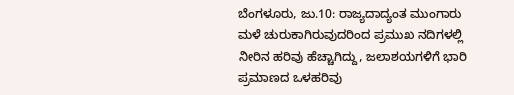ಬೆಂಗಳೂರು, ಜು.10: ರಾಜ್ಯದಾದ್ಯಂತ ಮುಂಗಾರು ಮಳೆ ಚುರುಕಾಗಿರುವುದರಿಂದ ಪ್ರಮುಖ ನದಿಗಳಲ್ಲಿ ನೀರಿನ ಹರಿವು ಹೆಚ್ಚಾಗಿದ್ದು, ಜಲಾಶಯಗಳಿಗೆ ಭಾರಿ ಪ್ರಮಾಣದ ಒಳಹರಿವು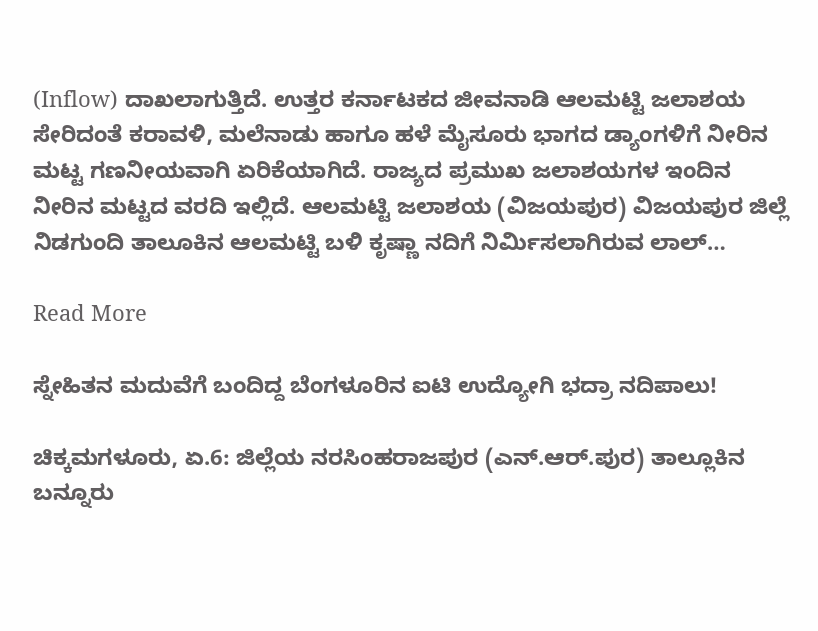(Inflow) ದಾಖಲಾಗುತ್ತಿದೆ. ಉತ್ತರ ಕರ್ನಾಟಕದ ಜೀವನಾಡಿ ಆಲಮಟ್ಟಿ ಜಲಾಶಯ ಸೇರಿದಂತೆ ಕರಾವಳಿ, ಮಲೆನಾಡು ಹಾಗೂ ಹಳೆ ಮೈಸೂರು ಭಾಗದ ಡ್ಯಾಂಗಳಿಗೆ ನೀರಿನ ಮಟ್ಟ ಗಣನೀಯವಾಗಿ ಏರಿಕೆಯಾಗಿದೆ. ರಾಜ್ಯದ ಪ್ರಮುಖ ಜಲಾಶಯಗಳ ಇಂದಿನ ನೀರಿನ ಮಟ್ಟದ ವರದಿ ಇಲ್ಲಿದೆ. ಆಲಮಟ್ಟಿ ಜಲಾಶಯ (ವಿಜಯಪುರ) ವಿಜಯಪುರ ಜಿಲ್ಲೆ ನಿಡಗುಂದಿ ತಾಲೂಕಿನ ಆಲಮಟ್ಟಿ ಬಳಿ ಕೃಷ್ಣಾ ನದಿಗೆ ನಿರ್ಮಿಸಲಾಗಿರುವ ಲಾಲ್…

Read More

ಸ್ನೇಹಿತನ ಮದುವೆಗೆ ಬಂದಿದ್ದ ಬೆಂಗಳೂರಿನ ಐಟಿ ಉದ್ಯೋಗಿ ಭದ್ರಾ ನದಿಪಾಲು!

ಚಿಕ್ಕಮಗಳೂರು, ಏ.6: ಜಿಲ್ಲೆಯ ನರಸಿಂಹರಾಜಪುರ (ಎನ್.ಆರ್.ಪುರ) ತಾಲ್ಲೂಕಿನ ಬನ್ನೂರು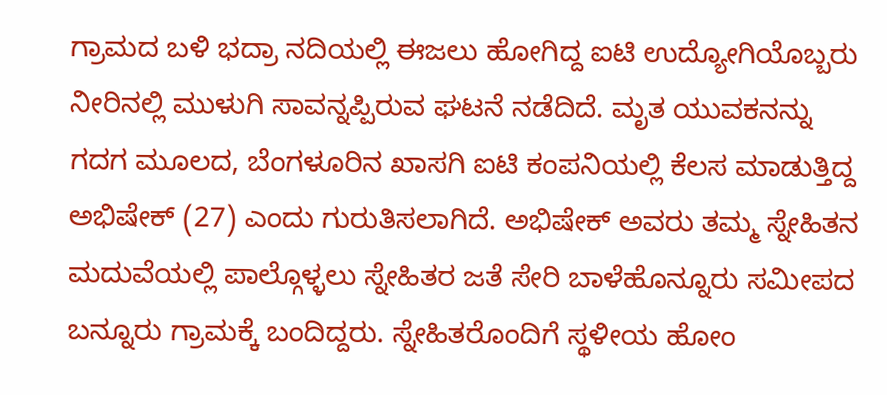ಗ್ರಾಮದ ಬಳಿ ಭದ್ರಾ ನದಿಯಲ್ಲಿ ಈಜಲು ಹೋಗಿದ್ದ ಐಟಿ ಉದ್ಯೋಗಿಯೊಬ್ಬರು ನೀರಿನಲ್ಲಿ ಮುಳುಗಿ ಸಾವನ್ನಪ್ಪಿರುವ ಘಟನೆ ನಡೆದಿದೆ. ಮೃತ ಯುವಕನನ್ನು ಗದಗ ಮೂಲದ, ಬೆಂಗಳೂರಿನ ಖಾಸಗಿ ಐಟಿ ಕಂಪನಿಯಲ್ಲಿ ಕೆಲಸ ಮಾಡುತ್ತಿದ್ದ ಅಭಿಷೇಕ್ (27) ಎಂದು ಗುರುತಿಸಲಾಗಿದೆ. ಅಭಿಷೇಕ್ ಅವರು ತಮ್ಮ ಸ್ನೇಹಿತನ ಮದುವೆಯಲ್ಲಿ ಪಾಲ್ಗೊಳ್ಳಲು ಸ್ನೇಹಿತರ ಜತೆ ಸೇರಿ ಬಾಳೆಹೊನ್ನೂರು ಸಮೀಪದ ಬನ್ನೂರು ಗ್ರಾಮಕ್ಕೆ ಬಂದಿದ್ದರು. ಸ್ನೇಹಿತರೊಂದಿಗೆ ಸ್ಥಳೀಯ ಹೋಂ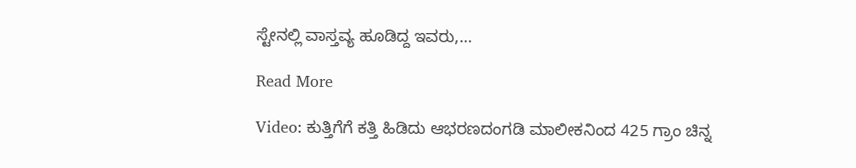ಸ್ಟೇನಲ್ಲಿ ವಾಸ್ತವ್ಯ ಹೂಡಿದ್ದ ಇವರು,…

Read More

Video: ಕುತ್ತಿಗೆಗೆ ಕತ್ತಿ ಹಿಡಿದು ಆಭರಣದಂಗಡಿ ಮಾಲೀಕನಿಂದ 425 ಗ್ರಾಂ ಚಿನ್ನ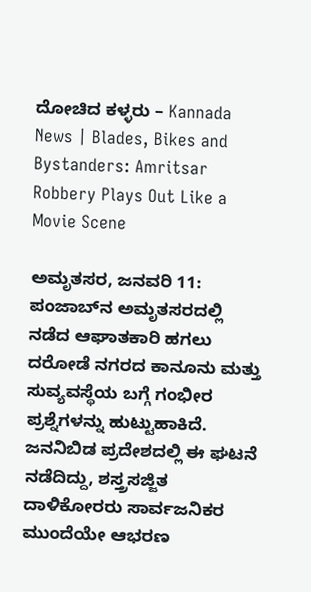ದೋಚಿದ ಕಳ್ಳರು – Kannada News | Blades, Bikes and Bystanders: Amritsar Robbery Plays Out Like a Movie Scene

ಅಮೃತಸರ, ಜನವರಿ 11: ಪಂಜಾಬ್‌ನ ಅಮೃತಸರದಲ್ಲಿ ನಡೆದ ಆಘಾತಕಾರಿ ಹಗಲು ದರೋಡೆ ನಗರದ ಕಾನೂನು ಮತ್ತು ಸುವ್ಯವಸ್ಥೆಯ ಬಗ್ಗೆ ಗಂಭೀರ ಪ್ರಶ್ನೆಗಳನ್ನು ಹುಟ್ಟುಹಾಕಿದೆ. ಜನನಿಬಿಡ ಪ್ರದೇಶದಲ್ಲಿ ಈ ಘಟನೆ ನಡೆದಿದ್ದು, ಶಸ್ತ್ರಸಜ್ಜಿತ ದಾಳಿಕೋರರು ಸಾರ್ವಜನಿಕರ ಮುಂದೆಯೇ ಆಭರಣ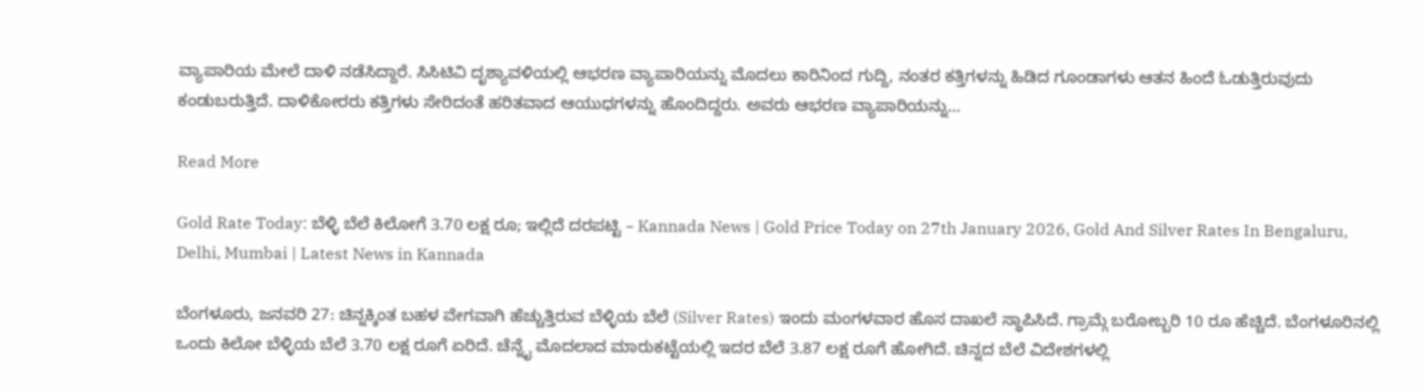ವ್ಯಾಪಾರಿಯ ಮೇಲೆ ದಾಳಿ ನಡೆಸಿದ್ದಾರೆ. ಸಿಸಿಟಿವಿ ದೃಶ್ಯಾವಳಿಯಲ್ಲಿ ಆಭರಣ ವ್ಯಾಪಾರಿಯನ್ನು ಮೊದಲು ಕಾರಿನಿಂದ ಗುದ್ದಿ, ನಂತರ ಕತ್ತಿಗಳನ್ನು ಹಿಡಿದ ಗೂಂಡಾಗಳು ಆತನ ಹಿಂದೆ ಓಡುತ್ತಿರುವುದು ಕಂಡುಬರುತ್ತಿದೆ. ದಾಳಿಕೋರರು ಕತ್ತಿಗಳು ಸೇರಿದಂತೆ ಹರಿತವಾದ ಆಯುಧಗಳನ್ನು ಹೊಂದಿದ್ದರು. ಅವರು ಆಭರಣ ವ್ಯಾಪಾರಿಯನ್ನು…

Read More

Gold Rate Today: ಬೆಳ್ಳಿ ಬೆಲೆ ಕಿಲೋಗೆ 3.70 ಲಕ್ಷ ರೂ; ಇಲ್ಲಿದೆ ದರಪಟ್ಟಿ – Kannada News | Gold Price Today on 27th January 2026, Gold And Silver Rates In Bengaluru, Delhi, Mumbai | Latest News in Kannada

ಬೆಂಗಳೂರು, ಜನವರಿ 27: ಚಿನ್ನಕ್ಕಿಂತ ಬಹಳ ವೇಗವಾಗಿ ಹೆಚ್ಚುತ್ತಿರುವ ಬೆಳ್ಳಿಯ ಬೆಲೆ (Silver Rates) ಇಂದು ಮಂಗಳವಾರ ಹೊಸ ದಾಖಲೆ ಸ್ಥಾಪಿಸಿದೆ. ಗ್ರಾಮ್ಗೆ ಬರೋಬ್ಬರಿ 10 ರೂ ಹೆಚ್ಚಿದೆ. ಬೆಂಗಳೂರಿನಲ್ಲಿ ಒಂದು ಕಿಲೋ ಬೆಳ್ಳಿಯ ಬೆಲೆ 3.70 ಲಕ್ಷ ರೂಗೆ ಏರಿದೆ. ಚೆನ್ನೈ ಮೊದಲಾದ ಮಾರುಕಟ್ಟೆಯಲ್ಲಿ ಇದರ ಬೆಲೆ 3.87 ಲಕ್ಷ ರೂಗೆ ಹೋಗಿದೆ. ಚಿನ್ನದ ಬೆಲೆ ವಿದೇಶಗಳಲ್ಲಿ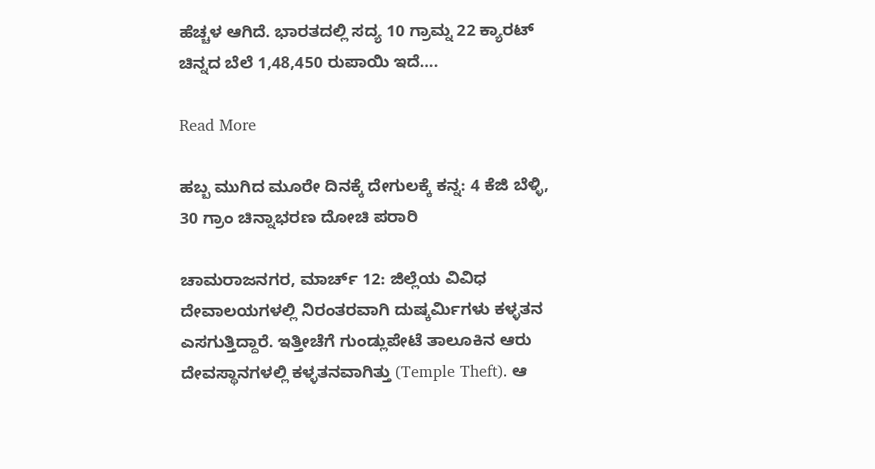ಹೆಚ್ಚಳ ಆಗಿದೆ. ಭಾರತದಲ್ಲಿ ಸದ್ಯ 10 ಗ್ರಾಮ್ನ 22 ಕ್ಯಾರಟ್ ಚಿನ್ನದ ಬೆಲೆ 1,48,450 ರುಪಾಯಿ ಇದೆ….

Read More

ಹಬ್ಬ ಮುಗಿದ ಮೂರೇ ದಿನಕ್ಕೆ ದೇಗುಲಕ್ಕೆ ಕನ್ನ: 4 ಕೆಜಿ ಬೆಳ್ಳಿ, 30 ಗ್ರಾಂ ಚಿನ್ನಾಭರಣ ದೋಚಿ ಪರಾರಿ

ಚಾಮರಾಜನಗರ, ಮಾರ್ಚ್ 12: ಜಿಲ್ಲೆಯ ವಿವಿಧ ದೇವಾಲಯಗಳಲ್ಲಿ ನಿರಂತರವಾಗಿ ದುಷ್ಕರ್ಮಿಗಳು ಕಳ್ಳತನ ಎಸಗುತ್ತಿದ್ದಾರೆ. ಇತ್ತೀಚೆಗೆ ಗುಂಡ್ಲುಪೇಟೆ ತಾಲೂಕಿನ ಆರು ದೇವಸ್ಥಾನಗಳಲ್ಲಿ ಕಳ್ಳತನವಾಗಿತ್ತು (Temple Theft). ಆ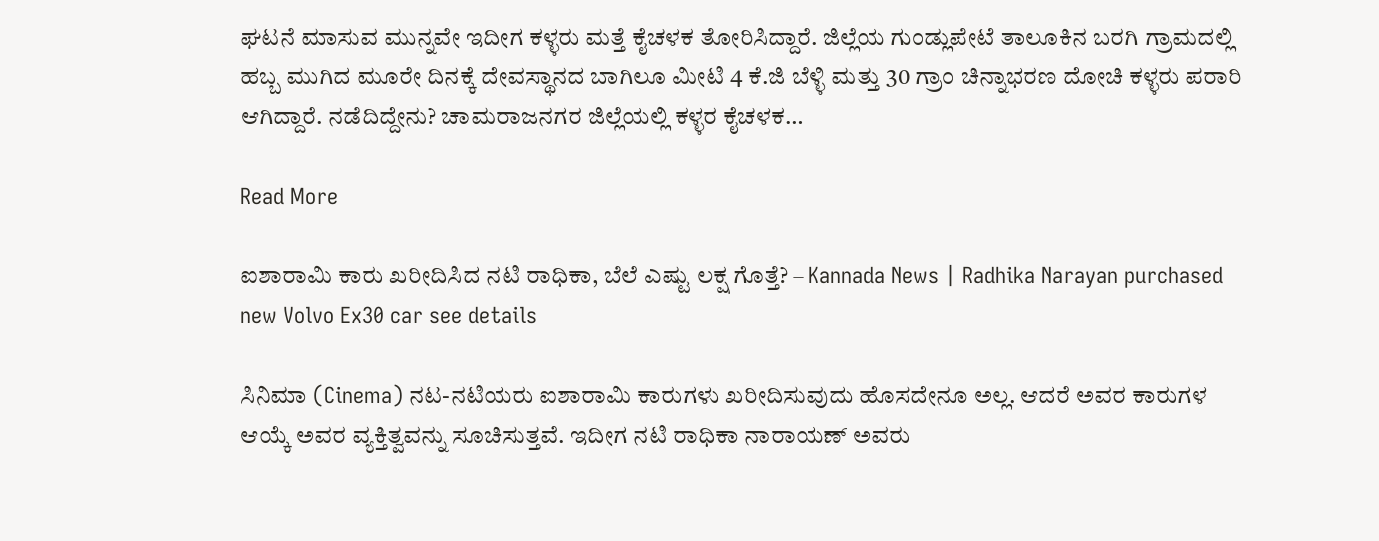ಘಟನೆ ಮಾಸುವ ಮುನ್ನವೇ ಇದೀಗ ಕಳ್ಳರು ಮತ್ತೆ ಕೈಚಳಕ ತೋರಿಸಿದ್ದಾರೆ. ಜಿಲ್ಲೆಯ ಗುಂಡ್ಲುಪೇಟೆ ತಾಲೂಕಿನ ಬರಗಿ ಗ್ರಾಮದಲ್ಲಿ ಹಬ್ಬ ಮುಗಿದ ಮೂರೇ ದಿನಕ್ಕೆ ದೇವಸ್ಥಾನದ ಬಾಗಿಲೂ ಮೀಟಿ 4 ಕೆ.ಜಿ ಬೆಳ್ಳಿ ಮತ್ತು 30 ಗ್ರಾಂ ಚಿನ್ನಾಭರಣ ದೋಚಿ ಕಳ್ಳರು ಪರಾರಿ ಆಗಿದ್ದಾರೆ. ನಡೆದಿದ್ದೇನು? ಚಾಮರಾಜನಗರ ಜಿಲ್ಲೆಯಲ್ಲಿ ಕಳ್ಳರ ಕೈಚಳಕ…

Read More

ಐಶಾರಾಮಿ ಕಾರು ಖರೀದಿಸಿದ ನಟಿ ರಾಧಿಕಾ, ಬೆಲೆ ಎಷ್ಟು ಲಕ್ಷ ಗೊತ್ತೆ? – Kannada News | Radhika Narayan purchased new Volvo Ex30 car see details

ಸಿನಿಮಾ (Cinema) ನಟ-ನಟಿಯರು ಐಶಾರಾಮಿ ಕಾರುಗಳು ಖರೀದಿಸುವುದು ಹೊಸದೇನೂ ಅಲ್ಲ. ಆದರೆ ಅವರ ಕಾರುಗಳ ಆಯ್ಕೆ ಅವರ ವ್ಯಕ್ತಿತ್ವವನ್ನು ಸೂಚಿಸುತ್ತವೆ. ಇದೀಗ ನಟಿ ರಾಧಿಕಾ ನಾರಾಯಣ್ ಅವರು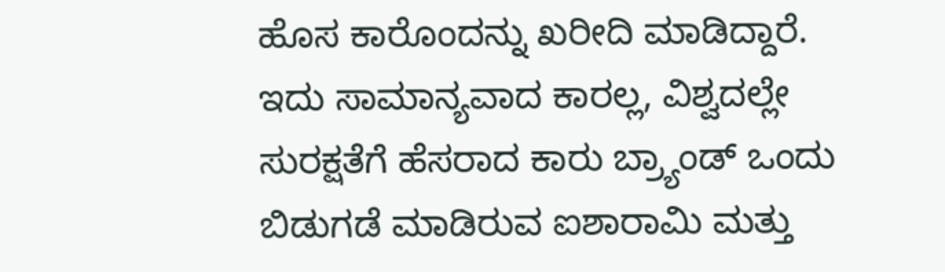ಹೊಸ ಕಾರೊಂದನ್ನು ಖರೀದಿ ಮಾಡಿದ್ದಾರೆ. ಇದು ಸಾಮಾನ್ಯವಾದ ಕಾರಲ್ಲ, ವಿಶ್ವದಲ್ಲೇ ಸುರಕ್ಷತೆಗೆ ಹೆಸರಾದ ಕಾರು ಬ್ರ್ಯಾಂಡ್ ಒಂದು ಬಿಡುಗಡೆ ಮಾಡಿರುವ ಐಶಾರಾಮಿ ಮತ್ತು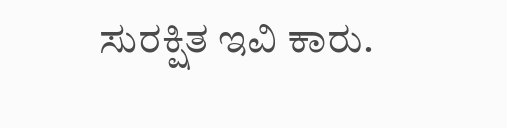ಸುರಕ್ಷಿತ ಇವಿ ಕಾರು.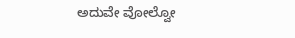ಅದುವೇ ವೋಲ್ವೋ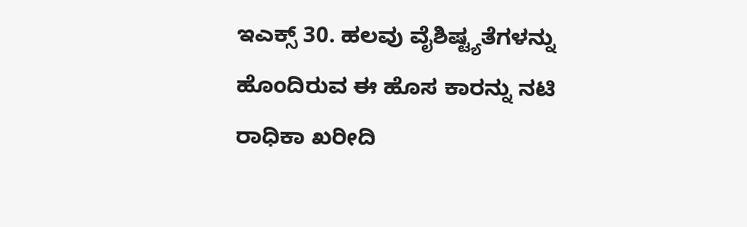ಇಎಕ್ಸ್ 30. ಹಲವು ವೈಶಿಷ್ಟ್ಯತೆಗಳನ್ನು ಹೊಂದಿರುವ ಈ ಹೊಸ ಕಾರನ್ನು ನಟಿ ರಾಧಿಕಾ ಖರೀದಿ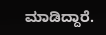ಮಾಡಿದ್ದಾರೆ.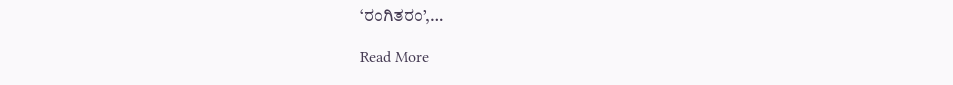‘ರಂಗಿತರಂ’,…

Read More